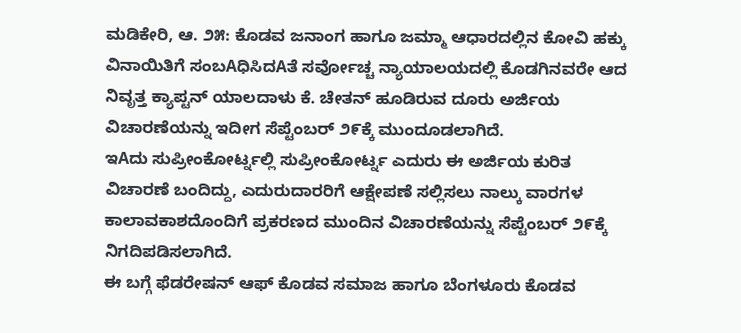ಮಡಿಕೇರಿ, ಆ. ೨೫: ಕೊಡವ ಜನಾಂಗ ಹಾಗೂ ಜಮ್ಮಾ ಆಧಾರದಲ್ಲಿನ ಕೋವಿ ಹಕ್ಕು ವಿನಾಯಿತಿಗೆ ಸಂಬAಧಿಸಿದAತೆ ಸರ್ವೋಚ್ಚ ನ್ಯಾಯಾಲಯದಲ್ಲಿ ಕೊಡಗಿನವರೇ ಆದ ನಿವೃತ್ತ ಕ್ಯಾಪ್ಟನ್ ಯಾಲದಾಳು ಕೆ. ಚೇತನ್ ಹೂಡಿರುವ ದೂರು ಅರ್ಜಿಯ ವಿಚಾರಣೆಯನ್ನು ಇದೀಗ ಸೆಪ್ಟೆಂಬರ್ ೨೯ಕ್ಕೆ ಮುಂದೂಡಲಾಗಿದೆ.
ಇAದು ಸುಪ್ರೀಂಕೋರ್ಟ್ನಲ್ಲಿ ಸುಪ್ರೀಂಕೋರ್ಟ್ನ ಎದುರು ಈ ಅರ್ಜಿಯ ಕುರಿತ ವಿಚಾರಣೆ ಬಂದಿದ್ದು, ಎದುರುದಾರರಿಗೆ ಆಕ್ಷೇಪಣೆ ಸಲ್ಲಿಸಲು ನಾಲ್ಕು ವಾರಗಳ ಕಾಲಾವಕಾಶದೊಂದಿಗೆ ಪ್ರಕರಣದ ಮುಂದಿನ ವಿಚಾರಣೆಯನ್ನು ಸೆಪ್ಟೆಂಬರ್ ೨೯ಕ್ಕೆ ನಿಗದಿಪಡಿಸಲಾಗಿದೆ.
ಈ ಬಗ್ಗೆ ಫೆಡರೇಷನ್ ಆಫ್ ಕೊಡವ ಸಮಾಜ ಹಾಗೂ ಬೆಂಗಳೂರು ಕೊಡವ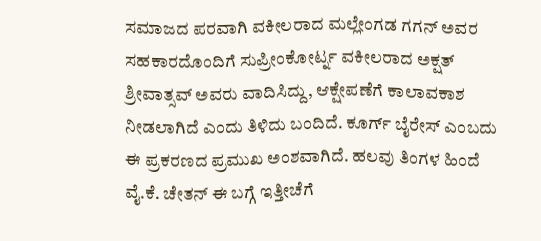ಸಮಾಜದ ಪರವಾಗಿ ವಕೀಲರಾದ ಮಲ್ಲೇಂಗಡ ಗಗನ್ ಅವರ ಸಹಕಾರದೊಂದಿಗೆ ಸುಪ್ರೀಂಕೋರ್ಟ್ನ ವಕೀಲರಾದ ಅಕ್ಷತ್ ಶ್ರೀವಾತ್ಸವ್ ಅವರು ವಾದಿಸಿದ್ದು, ಆಕ್ಷೇಪಣೆಗೆ ಕಾಲಾವಕಾಶ ನೀಡಲಾಗಿದೆ ಎಂದು ತಿಳಿದು ಬಂದಿದೆ. ಕೂರ್ಗ್ ಬೈರೇಸ್ ಎಂಬದು ಈ ಪ್ರಕರಣದ ಪ್ರಮುಖ ಅಂಶವಾಗಿದೆ. ಹಲವು ತಿಂಗಳ ಹಿಂದೆ ವೈ.ಕೆ. ಚೇತನ್ ಈ ಬಗ್ಗೆ ಇತ್ತೀಚೆಗೆ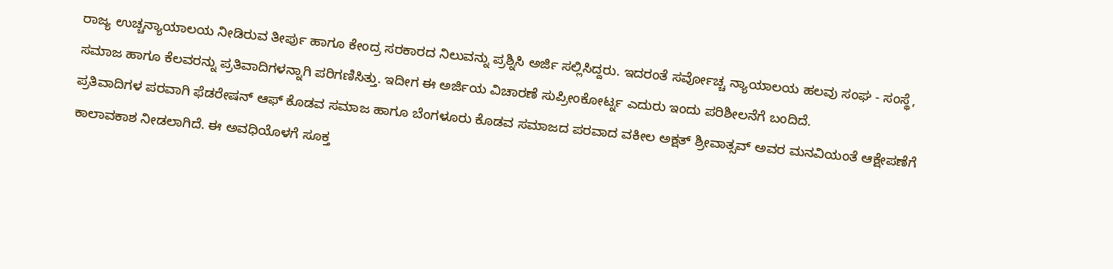ರಾಜ್ಯ ಉಚ್ಚನ್ಯಾಯಾಲಯ ನೀಡಿರುವ ತೀರ್ಪು ಹಾಗೂ ಕೇಂದ್ರ ಸರಕಾರದ ನಿಲುವನ್ನು ಪ್ರಶ್ನಿಸಿ ಅರ್ಜಿ ಸಲ್ಲಿಸಿದ್ದರು. ಇದರಂತೆ ಸರ್ವೋಚ್ಚ ನ್ಯಾಯಾಲಯ ಹಲವು ಸಂಘ - ಸಂಸ್ಥೆ, ಸಮಾಜ ಹಾಗೂ ಕೆಲವರನ್ನು ಪ್ರತಿವಾದಿಗಳನ್ನಾಗಿ ಪರಿಗಣಿಸಿತ್ತು. ಇದೀಗ ಈ ಅರ್ಜಿಯ ವಿಚಾರಣೆ ಸುಪ್ರೀಂಕೋರ್ಟ್ನ ಎದುರು ಇಂದು ಪರಿಶೀಲನೆಗೆ ಬಂದಿದೆ.
ಪ್ರತಿವಾದಿಗಳ ಪರವಾಗಿ ಫೆಡರೇಷನ್ ಆಫ್ ಕೊಡವ ಸಮಾಜ ಹಾಗೂ ಬೆಂಗಳೂರು ಕೊಡವ ಸಮಾಜದ ಪರವಾದ ವಕೀಲ ಅಕ್ಷತ್ ಶ್ರೀವಾತ್ಸವ್ ಅವರ ಮನವಿಯಂತೆ ಆಕ್ಷೇಪಣೆಗೆ ಕಾಲಾವಕಾಶ ನೀಡಲಾಗಿದೆ. ಈ ಅವಧಿಯೊಳಗೆ ಸೂಕ್ತ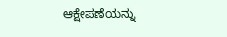ಆಕ್ಷೇಪಣೆಯನ್ನು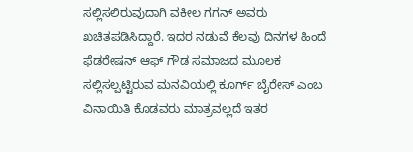ಸಲ್ಲಿಸಲಿರುವುದಾಗಿ ವಕೀಲ ಗಗನ್ ಅವರು ಖಚಿತಪಡಿಸಿದ್ದಾರೆ. ಇದರ ನಡುವೆ ಕೆಲವು ದಿನಗಳ ಹಿಂದೆ ಫೆಡರೇಷನ್ ಆಫ್ ಗೌಡ ಸಮಾಜದ ಮೂಲಕ ಸಲ್ಲಿಸಲ್ಪಟ್ಟಿರುವ ಮನವಿಯಲ್ಲಿ ಕೂರ್ಗ್ ಬೈರೇಸ್ ಎಂಬ ವಿನಾಯಿತಿ ಕೊಡವರು ಮಾತ್ರವಲ್ಲದೆ ಇತರ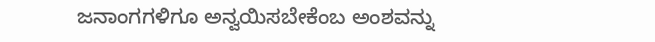ಜನಾಂಗಗಳಿಗೂ ಅನ್ವಯಿಸಬೇಕೆಂಬ ಅಂಶವನ್ನು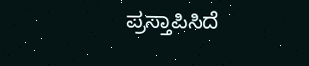ಪ್ರಸ್ತಾಪಿಸಿದೆ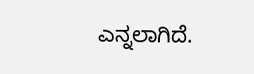ಎನ್ನಲಾಗಿದೆ.